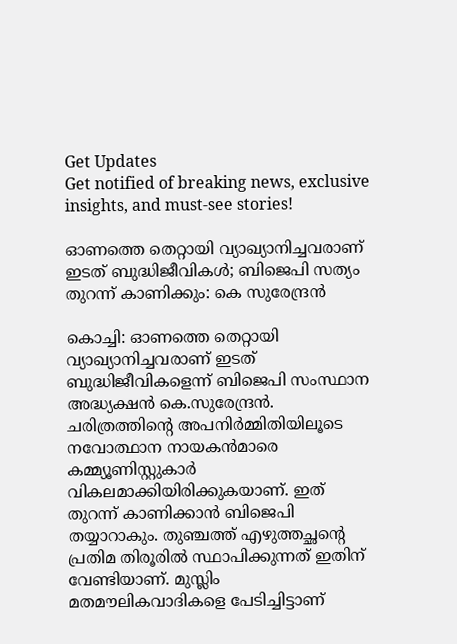Get Updates
Get notified of breaking news, exclusive insights, and must-see stories!

ഓണത്തെ തെറ്റായി വ്യാഖ്യാനിച്ചവരാണ് ഇടത് ബുദ്ധിജീവികൾ; ബിജെപി സത്യം തുറന്ന് കാണിക്കും: കെ സുരേന്ദ്രൻ

കൊച്ചി: ഓണത്തെ തെറ്റായി വ്യാഖ്യാനിച്ചവരാണ് ഇടത് ബുദ്ധിജീവികളെന്ന് ബിജെപി സംസ്ഥാന അദ്ധ്യക്ഷൻ കെ.സുരേന്ദ്രൻ. ചരിത്രത്തിന്റെ അപനിർമ്മിതിയിലൂടെ നവോത്ഥാന നായകൻമാരെ കമ്മ്യൂണിസ്റ്റുകാർ വികലമാക്കിയിരിക്കുകയാണ്. ഇത് തുറന്ന് കാണിക്കാൻ ബിജെപി തയ്യാറാകും. തുഞ്ചത്ത് എഴുത്തച്ഛന്റെ പ്രതിമ തിരൂരിൽ സ്ഥാപിക്കുന്നത് ഇതിന് വേണ്ടിയാണ്. മുസ്ലിം മതമൗലികവാദികളെ പേടിച്ചിട്ടാണ്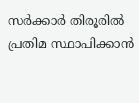സർക്കാർ തിരൂരിൽ പ്രതിമ സ്ഥാപിക്കാൻ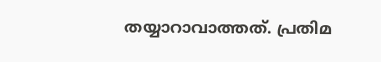തയ്യാറാവാത്തത്. പ്രതിമ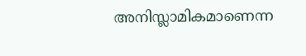അനിസ്ലാമികമാണെന്ന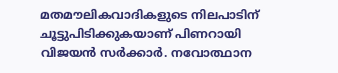മതമൗലികവാദികളുടെ നിലപാടിന് ചൂട്ടുപിടിക്കുകയാണ് പിണറായി വിജയൻ സർക്കാർ. നവോത്ഥാന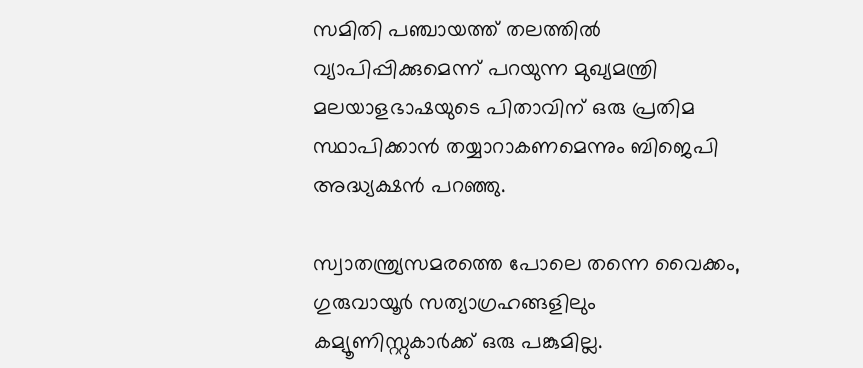സമിതി പഞ്ചായത്ത് തലത്തിൽ വ്യാപിപ്പിക്കുമെന്ന് പറയുന്ന മുഖ്യമന്ത്രി മലയാളഭാഷയുടെ പിതാവിന് ഒരു പ്രതിമ സ്ഥാപിക്കാൻ തയ്യാറാകണമെന്നും ബിജെപി അദ്ധ്യക്ഷൻ പറഞ്ഞു.

സ്വാതന്ത്ര്യസമരത്തെ പോലെ തന്നെ വൈക്കം, ഗുരുവായൂർ സത്യാഗ്രഹങ്ങളിലും കമ്യൂണിസ്റ്റുകാർക്ക് ഒരു പങ്കുമില്ല.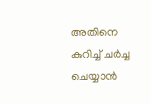അതിനെ കുറിച്ച് ചർച്ച ചെയ്യാൻ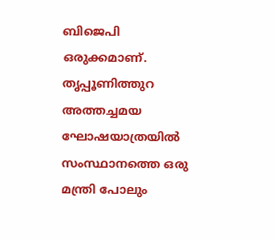ബിജെപി ഒരുക്കമാണ്. തൃപ്പൂണിത്തുറ അത്തച്ചമയ ഘോഷയാത്രയിൽ സംസ്ഥാനത്തെ ഒരു മന്ത്രി പോലും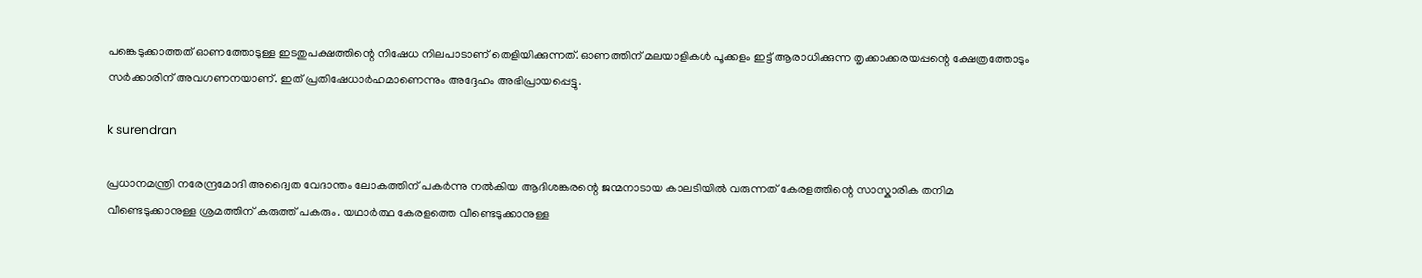പങ്കെടുക്കാത്തത് ഓണത്തോടുള്ള ഇടതുപക്ഷത്തിന്റെ നിഷേധ നിലപാടാണ് തെളിയിക്കുന്നത്. ഓണത്തിന് മലയാളികൾ പൂക്കളം ഇട്ട് ആരാധിക്കുന്ന തൃക്കാക്കരയപ്പന്റെ ക്ഷേത്രത്തോടും സർക്കാരിന് അവഗണനയാണ്. ഇത് പ്രതിഷേധാർഹമാണെന്നും അദ്ദേഹം അഭിപ്രായപ്പെട്ടു.

k surendran

പ്രധാനമന്ത്രി നരേന്ദ്രമോദി അദ്വൈത വേദാന്തം ലോകത്തിന് പകർന്നു നൽകിയ ആദിശങ്കരന്റെ ജന്മനാടായ കാലടിയിൽ വരുന്നത് കേരളത്തിന്റെ സാസ്കാരിക തനിമ വീണ്ടെടുക്കാനുള്ള ശ്രമത്തിന് കരുത്ത് പകരും. യഥാർത്ഥ കേരളത്തെ വീണ്ടെടുക്കാനുള്ള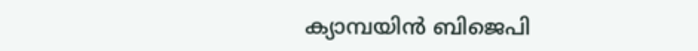ക്യാമ്പയിൻ ബിജെപി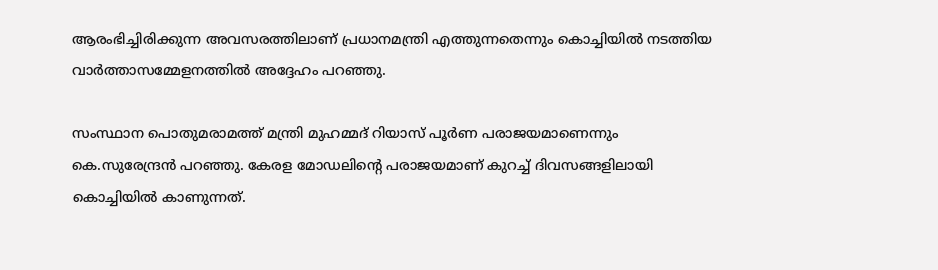ആരംഭിച്ചിരിക്കുന്ന അവസരത്തിലാണ് പ്രധാനമന്ത്രി എത്തുന്നതെന്നും കൊച്ചിയിൽ നടത്തിയ വാർത്താസമ്മേളനത്തിൽ അദ്ദേഹം പറഞ്ഞു.

സംസ്ഥാന പൊതുമരാമത്ത് മന്ത്രി മുഹമ്മദ് റിയാസ് പൂർണ പരാജയമാണെന്നും കെ.സുരേന്ദ്രൻ പറഞ്ഞു. കേരള മോഡലിന്റെ പരാജയമാണ് കുറച്ച് ദിവസങ്ങളിലായി കൊച്ചിയിൽ കാണുന്നത്.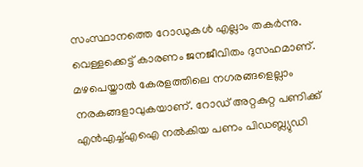സംസ്ഥാനത്തെ റോഡുകൾ എല്ലാം തകർന്നു. വെള്ളക്കെട്ട് കാരണം ജനജീവിതം ദുസഹമാണ്. മഴപെയ്താൽ കേരളത്തിലെ നഗരങ്ങളെല്ലാം നരകങ്ങളാവുകയാണ്. റോഡ് അറ്റകുറ്റ പണിക്ക് എൻഎച്ച്എഐ നൽകിയ പണം പിഡബ്ല്യുഡി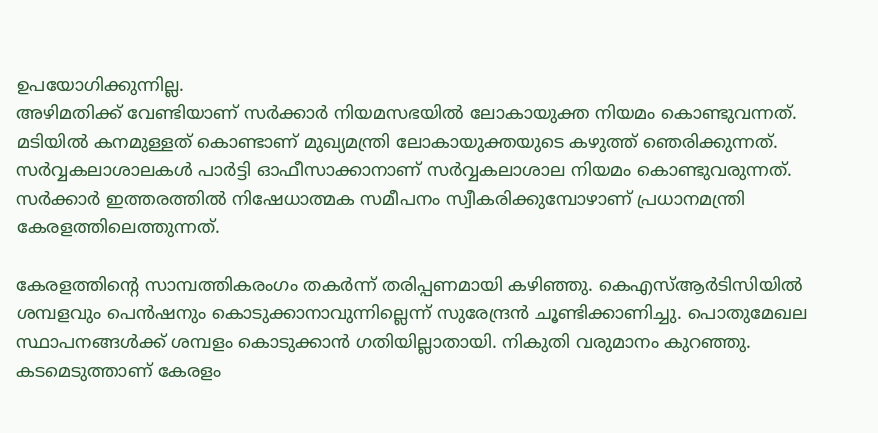ഉപയോഗിക്കുന്നില്ല.
അഴിമതിക്ക് വേണ്ടിയാണ് സർക്കാർ നിയമസഭയിൽ ലോകായുക്ത നിയമം കൊണ്ടുവന്നത്. മടിയിൽ കനമുള്ളത് കൊണ്ടാണ് മുഖ്യമന്ത്രി ലോകായുക്തയുടെ കഴുത്ത് ഞെരിക്കുന്നത്. സർവ്വകലാശാലകൾ പാർട്ടി ഓഫീസാക്കാനാണ് സർവ്വകലാശാല നിയമം കൊണ്ടുവരുന്നത്. സർക്കാർ ഇത്തരത്തിൽ നിഷേധാത്മക സമീപനം സ്വീകരിക്കുമ്പോഴാണ് പ്രധാനമന്ത്രി കേരളത്തിലെത്തുന്നത്.

കേരളത്തിന്റെ സാമ്പത്തികരംഗം തകർന്ന് തരിപ്പണമായി കഴിഞ്ഞു. കെഎസ്ആർടിസിയിൽ ശമ്പളവും പെൻഷനും കൊടുക്കാനാവുന്നില്ലെന്ന് സുരേന്ദ്രൻ ചൂണ്ടിക്കാണിച്ചു. പൊതുമേഖല സ്ഥാപനങ്ങൾക്ക് ശമ്പളം കൊടുക്കാൻ ഗതിയില്ലാതായി. നികുതി വരുമാനം കുറഞ്ഞു. കടമെടുത്താണ് കേരളം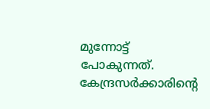മുന്നോട്ട് പോകുന്നത്. കേന്ദ്രസർക്കാരിന്റെ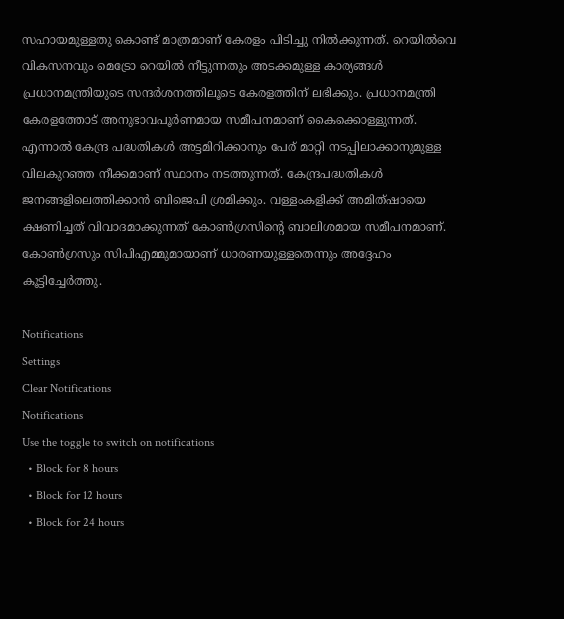സഹായമുള്ളതു കൊണ്ട് മാത്രമാണ് കേരളം പിടിച്ചു നിൽക്കുന്നത്. റെയിൽവെ വികസനവും മെട്രോ റെയിൽ നീട്ടുന്നതും അടക്കമുള്ള കാര്യങ്ങൾ പ്രധാനമന്ത്രിയുടെ സന്ദർശനത്തിലൂടെ കേരളത്തിന് ലഭിക്കും. പ്രധാനമന്ത്രി കേരളത്തോട് അനുഭാവപൂർണമായ സമീപനമാണ് കൈക്കൊള്ളുന്നത്. എന്നാൽ കേന്ദ്ര പദ്ധതികൾ അട്ടമിറിക്കാനും പേര് മാറ്റി നടപ്പിലാക്കാനുമുള്ള വിലകുറഞ്ഞ നീക്കമാണ് സ്ഥാനം നടത്തുന്നത്. കേന്ദ്രപദ്ധതികൾ ജനങ്ങളിലെത്തിക്കാൻ ബിജെപി ശ്രമിക്കും. വള്ളംകളിക്ക് അമിത്ഷായെ ക്ഷണിച്ചത് വിവാദമാക്കുന്നത് കോൺഗ്രസിന്റെ ബാലിശമായ സമീപനമാണ്. കോൺഗ്രസും സിപിഎമ്മുമായാണ് ധാരണയുള്ളതെന്നും അദ്ദേഹം കൂട്ടിച്ചേർത്തു.

Notifications
Settings
Clear Notifications
Notifications
Use the toggle to switch on notifications
  • Block for 8 hours
  • Block for 12 hours
  • Block for 24 hours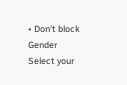• Don't block
Gender
Select your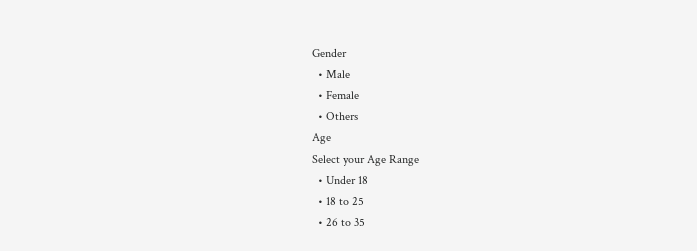Gender
  • Male
  • Female
  • Others
Age
Select your Age Range
  • Under 18
  • 18 to 25
  • 26 to 35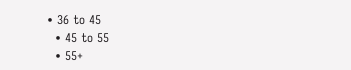• 36 to 45
  • 45 to 55
  • 55+